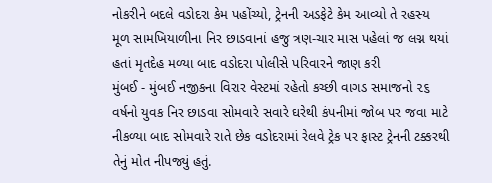નોકરીને બદલે વડોદરા કેમ પહોંચ્યો, ટ્રેનની અડફેટે કેમ આવ્યો તે રહસ્ય
મૂળ સામખિયાળીના નિર છાડવાનાં હજુ ત્રણ-ચાર માસ પહેલાં જ લગ્ન થયાં હતાં મૃતદેહ મળ્યા બાદ વડોદરા પોલીસે પરિવારને જાણ કરી
મુંબઈ - મુંબઈ નજીકના વિરાર વેસ્ટમાં રહેતો કચ્છી વાગડ સમાજનો ૨૬ વર્ષનો યુવક નિર છાડવા સોમવારે સવારે ઘરેથી કંપનીમાં જોબ પર જવા માટે નીકળ્યા બાદ સોમવારે રાતે છેક વડોદરામાં રેલવે ટ્રેક પર ફાસ્ટ ટ્રેનની ટક્કરથી તેનું મોત નીપજ્યું હતું.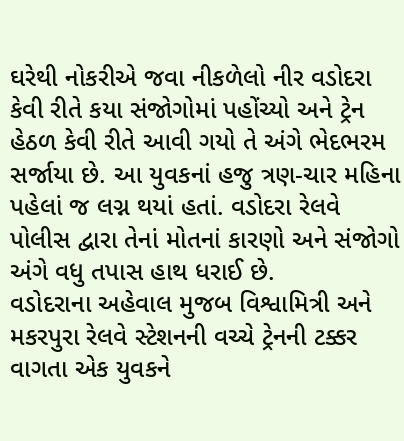ઘરેથી નોકરીએ જવા નીકળેલો નીર વડોદરા કેવી રીતે કયા સંજોગોમાં પહોંચ્યો અને ટ્રેન હેઠળ કેવી રીતે આવી ગયો તે અંગે ભેદભરમ સર્જાયા છે. આ યુવકનાં હજુ ત્રણ-ચાર મહિના પહેલાં જ લગ્ન થયાં હતાં. વડોદરા રેલવે પોલીસ દ્વારા તેનાં મોતનાં કારણો અને સંજોગો અંગે વધુ તપાસ હાથ ધરાઈ છે.
વડોદરાના અહેવાલ મુજબ વિશ્વામિત્રી અને મકરપુરા રેલવે સ્ટેશનની વચ્ચે ટ્રેનની ટક્કર વાગતા એક યુવકને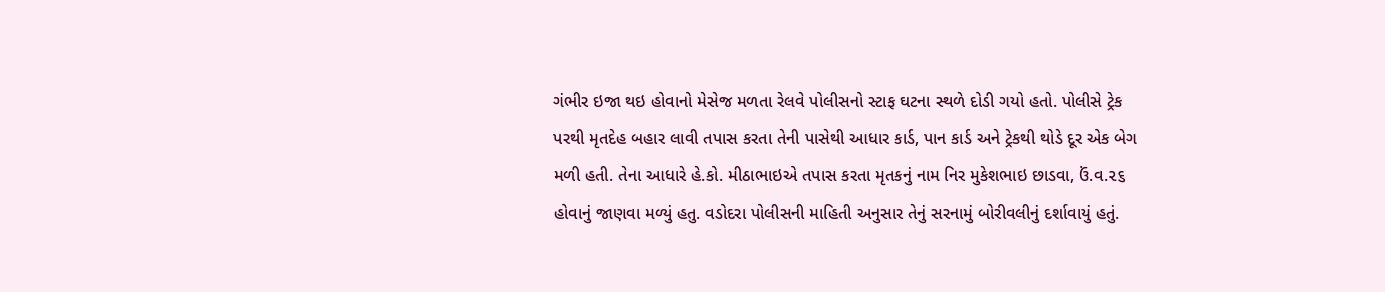ગંભીર ઇજા થઇ હોવાનો મેસેજ મળતા રેલવે પોલીસનો સ્ટાફ ઘટના સ્થળે દોડી ગયો હતો. પોલીસે ટ્રેક પરથી મૃતદેહ બહાર લાવી તપાસ કરતા તેની પાસેથી આધાર કાર્ડ, પાન કાર્ડ અને ટ્રેકથી થોડે દૂર એક બેગ મળી હતી. તેના આધારે હે.કો. મીઠાભાઇએ તપાસ કરતા મૃતકનું નામ નિર મુકેશભાઇ છાડવા, ઉં.વ.૨૬ હોવાનું જાણવા મળ્યું હતુ. વડોદરા પોલીસની માહિતી અનુસાર તેનું સરનામું બોરીવલીનું દર્શાવાયું હતું.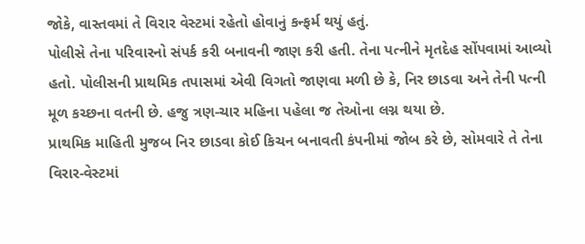જોકે, વાસ્તવમાં તે વિરાર વેસ્ટમાં રહેતો હોવાનું કન્ફર્મ થયું હતું.
પોલીસે તેના પરિવારનો સંપર્ક કરી બનાવની જાણ કરી હતી. તેના પત્નીને મૃતદેહ સોંપવામાં આવ્યો હતો. પોલીસની પ્રાથમિક તપાસમાં એવી વિગતો જાણવા મળી છે કે, નિર છાડવા અને તેની પત્ની મૂળ કચ્છના વતની છે. હજુ ત્રણ-ચાર મહિના પહેલા જ તેઓના લગ્ન થયા છે.
પ્રાથમિક માહિતી મુજબ નિર છાડવા કોઈ કિચન બનાવતી કંપનીમાં જોબ કરે છે, સોમવારે તે તેના વિરાર-વેસ્ટમાં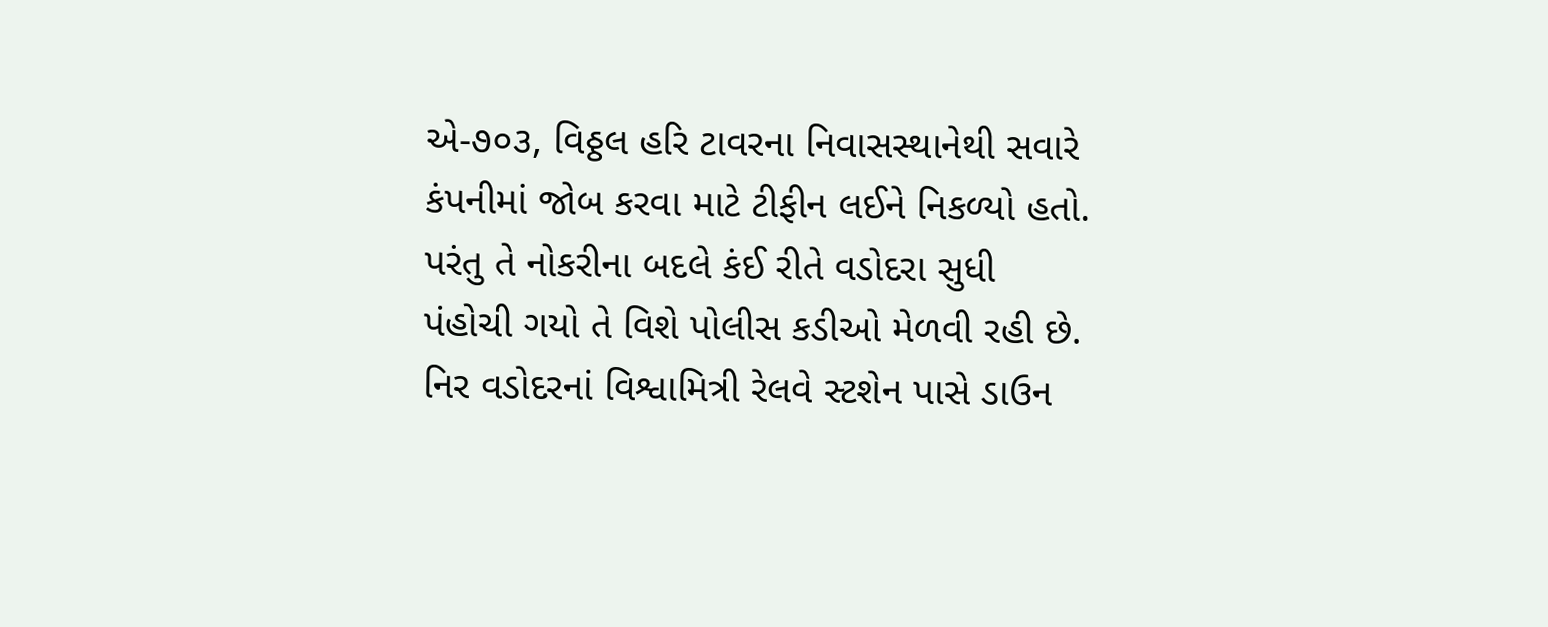એ-૭૦૩, વિઠ્ઠલ હરિ ટાવરના નિવાસસ્થાનેથી સવારે કંપનીમાં જોબ કરવા માટે ટીફીન લઈને નિકળ્યો હતો. પરંતુ તે નોકરીના બદલે કંઈ રીતે વડોદરા સુધી પંહોચી ગયો તે વિશે પોલીસ કડીઓ મેળવી રહી છે.
નિર વડોદરનાં વિશ્વામિત્રી રેલવે સ્ટશેન પાસે ડાઉન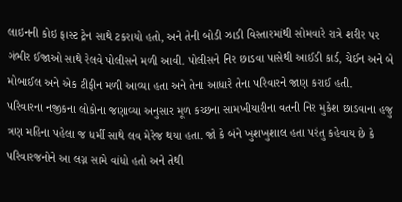લાઇનની કોઇ ફાસ્ટ ટ્રેન સાથે ટકરાયો હતો, અને તેની બોડી ઝાડી વિસ્તારમાંથી સોમવારે રાત્રે શરીર પર ગંભીર ઈજાઓ સાથે રેલવે પોલીસને મળી આવી. પોલીસને નિર છાડવા પાસેથી આઈડી કાર્ડ, ચેઈન અને બે મોબાઈલ અને એક ટીફીન મળી આવ્યા હતા અને તેના આધારે તેના પરિવારને જાણ કરાઈ હતી.
પરિવારના નજીકના લોકોના જણાવ્યા અનુસાર મૂળ કચ્છના સામખીયારીના વતની નિર મુકેશ છાડવાના હજુ ત્રણ મહિના પહેલા જ ધર્મી સાથે લવ મેરેજ થયા હતા. જો કે બંને ખુશખુશાલ હતા પરંતુ કહેવાય છે કે પરિવારજનોને આ લગ્ન સામે વાંધો હતો અને તેથી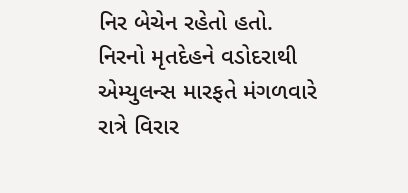નિર બેચેન રહેતો હતો. નિરનો મૃતદેહને વડોદરાથી એમ્યુલન્સ મારફતે મંગળવારે રાત્રે વિરાર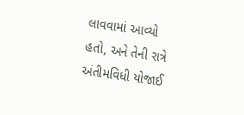લાવવામાં આવ્યો હતો, અને તેની રાત્રે અંતીમવિધી યોજાઈ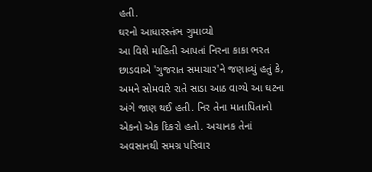હતી.
ઘરનો આધારસ્તંભ ગુમાવ્યો
આ વિશે માહિતી આપતાં નિરના કાકા ભરત છાડવાએ 'ગુજરાત સમાચાર'ને જણાવ્યું હતું કે, અમને સોમવારે રાતે સાડા આઠ વાગ્યે આ ઘટના અંગે જાણ થઈ હતી. નિર તેના માતાપિતાનો એકનો એક દિકરો હતો. અચાનક તેનાં અવસાનથી સમગ્ર પરિવાર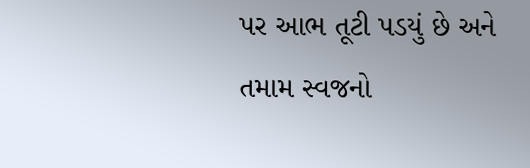પર આભ તૂટી પડયું છે અને તમામ સ્વજનો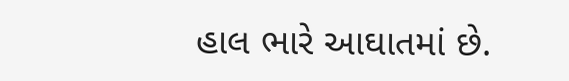હાલ ભારે આઘાતમાં છે.